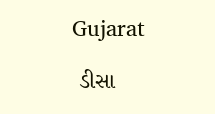Gujarat

 ડીસા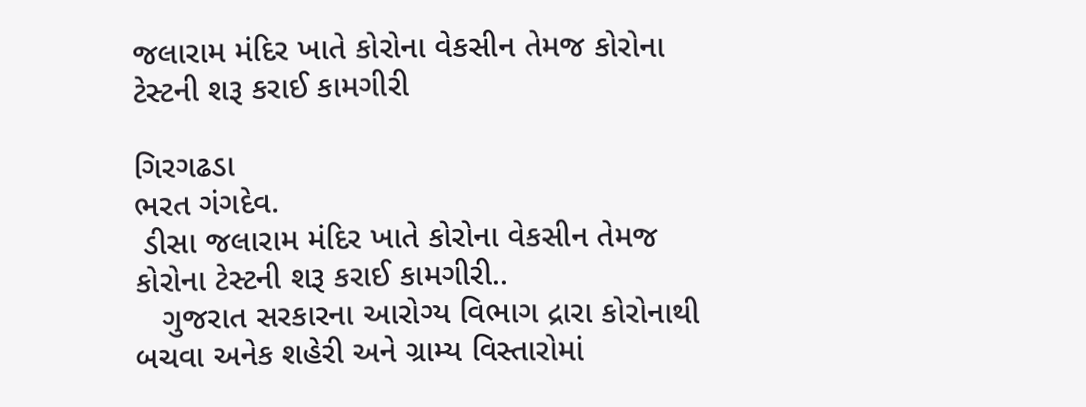જલારામ મંદિર ખાતે કોરોના વેકસીન તેમજ કોરોના ટેસ્ટની શરૂ કરાઈ કામગીરી

ગિરગઢડા
ભરત ગંગદેવ.
 ડીસા જલારામ મંદિર ખાતે કોરોના વેકસીન તેમજ કોરોના ટેસ્ટની શરૂ કરાઈ કામગીરી..
   ગુજરાત સરકારના આરોગ્ય વિભાગ દ્રારા કોરોનાથી બચવા અનેક શહેરી અને ગ્રામ્ય વિસ્તારોમાં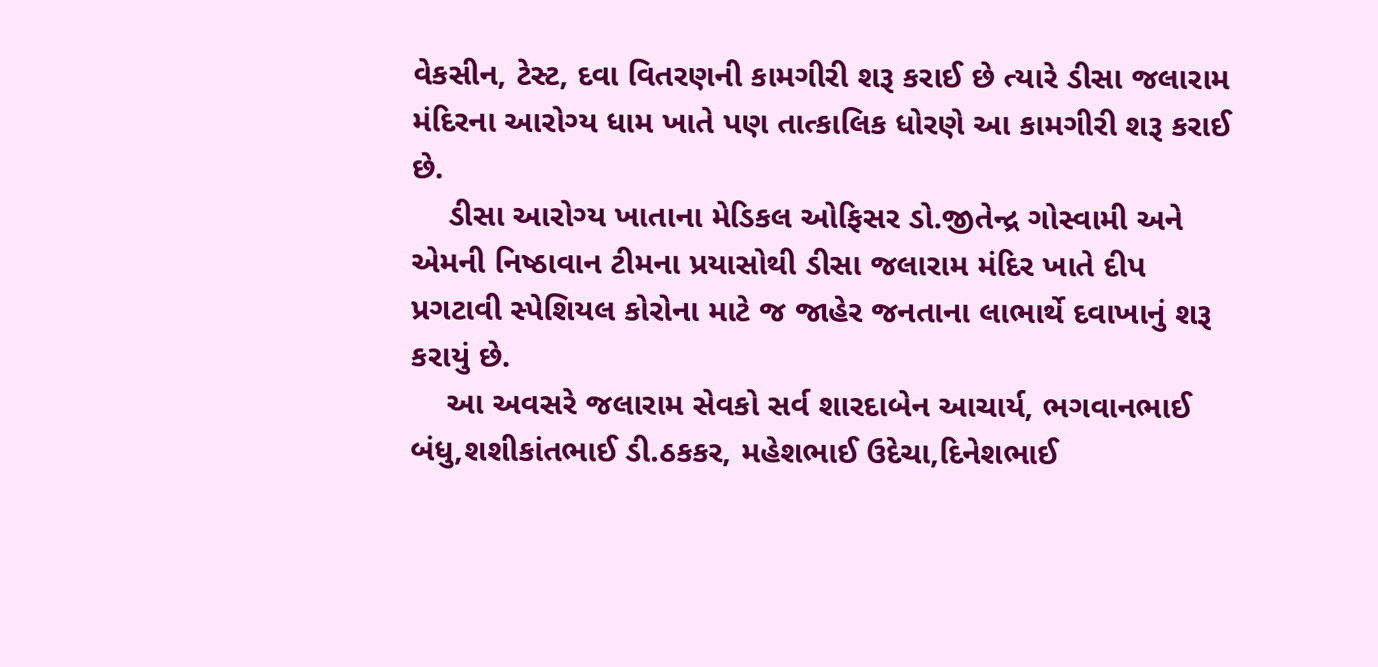વેકસીન, ટેસ્ટ, દવા વિતરણની કામગીરી શરૂ કરાઈ છે ત્યારે ડીસા જલારામ મંદિરના આરોગ્ય ધામ ખાતે પણ તાત્કાલિક ધોરણે આ કામગીરી શરૂ કરાઈ  છે.
    ડીસા આરોગ્ય ખાતાના મેડિકલ ઓફિસર ડો.જીતેન્દ્ર ગોસ્વામી અને એમની નિષ્ઠાવાન ટીમના પ્રયાસોથી ડીસા જલારામ મંદિર ખાતે દીપ પ્રગટાવી સ્પેશિયલ કોરોના માટે જ જાહેર જનતાના લાભાર્થે દવાખાનું શરૂ કરાયું છે.
    આ અવસરે જલારામ સેવકો સર્વ શારદાબેન આચાર્ય, ભગવાનભાઈ બંધુ,શશીકાંતભાઈ ડી.ઠકકર, મહેશભાઈ ઉદેચા,દિનેશભાઈ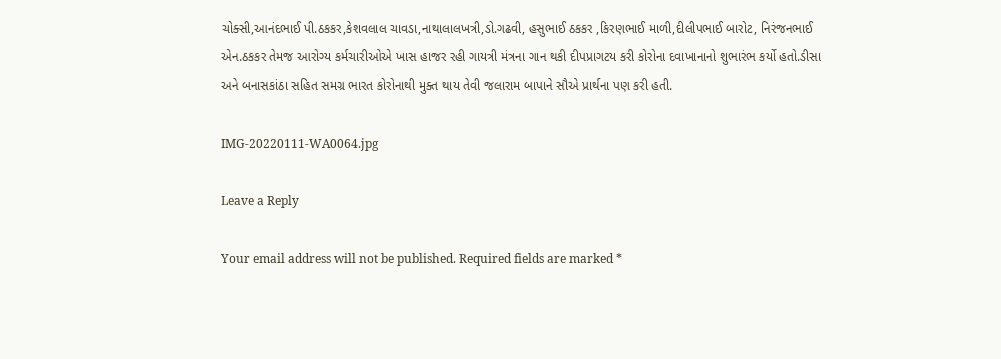ચોક્સી,આનંદભાઈ પી.ઠકકર,કેશવલાલ ચાવડા,નાથાલાલખત્રી,ડો.ગઢવી, હસુભાઈ ઠકકર ,કિરણભાઈ માળી,દીલીપભાઈ બારોટ, નિરંજનભાઈ એન.ઠકકર તેમજ આરોગ્ય કર્મચારીઓએ ખાસ હાજર રહી ગાયત્રી મંત્રના ગાન થકી દીપપ્રાગટય કરી કોરોના દવાખાનાનો શુભારંભ કર્યો હતો.ડીસા અને બનાસકાંઠા સહિત સમગ્ર ભારત કોરોનાથી મુક્ત થાય તેવી જલારામ બાપાને સૌએ પ્રાર્થના પણ કરી હતી.

IMG-20220111-WA0064.jpg

Leave a Reply

Your email address will not be published. Required fields are marked *